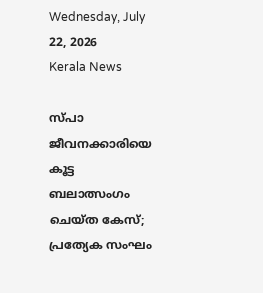Wednesday, July 22, 2026
Kerala News

സ്പാ ജീവനക്കാരിയെ കൂട്ട ബലാത്സംഗം ചെയ്ത കേസ്; പ്രത്യേക സംഘം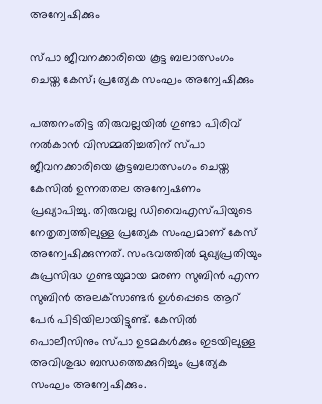അന്വേഷിക്കും

സ്പാ ജീവനക്കാരിയെ കൂട്ട ബലാത്സംഗം ചെയ്ത കേസ്; പ്രത്യേക സംഘം അന്വേഷിക്കും

പത്തനംതിട്ട തിരുവല്ലയില്‍ ഗുണ്ടാ പിരിവ് നല്‍കാന്‍ വിസമ്മതിച്ചതിന് സ്പാ ജീവനക്കാരിയെ കൂട്ടബലാത്സംഗം ചെയ്ത കേസില്‍ ഉന്നതതല അന്വേഷണം പ്രഖ്യാപിച്ചു. തിരുവല്ല ഡിവൈഎസ്പിയുടെ നേതൃത്വത്തിലുള്ള പ്രത്യേക സംഘമാണ് കേസ് അന്വേഷിക്കുന്നത്. സംഭവത്തില്‍ മുഖ്യപ്രതിയും കുപ്രസിദ്ധ ഗുണ്ടയുമായ മരണ സുബിന്‍ എന്ന സുബിന്‍ അലക്‌സാണ്ടര്‍ ഉള്‍പ്പെടെ ആറ് പേര്‍ പിടിയിലായിട്ടുണ്ട്. കേസില്‍ പൊലീസിനും സ്പാ ഉടമകള്‍ക്കും ഇടയിലുള്ള അവിശുദ്ധ ബന്ധത്തെക്കുറിച്ചും പ്രത്യേക സംഘം അന്വേഷിക്കും.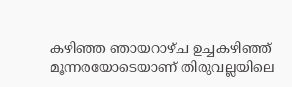കഴിഞ്ഞ ഞായറാഴ്ച ഉച്ചകഴിഞ്ഞ് മൂന്നരയോടെയാണ് തിരുവല്ലയിലെ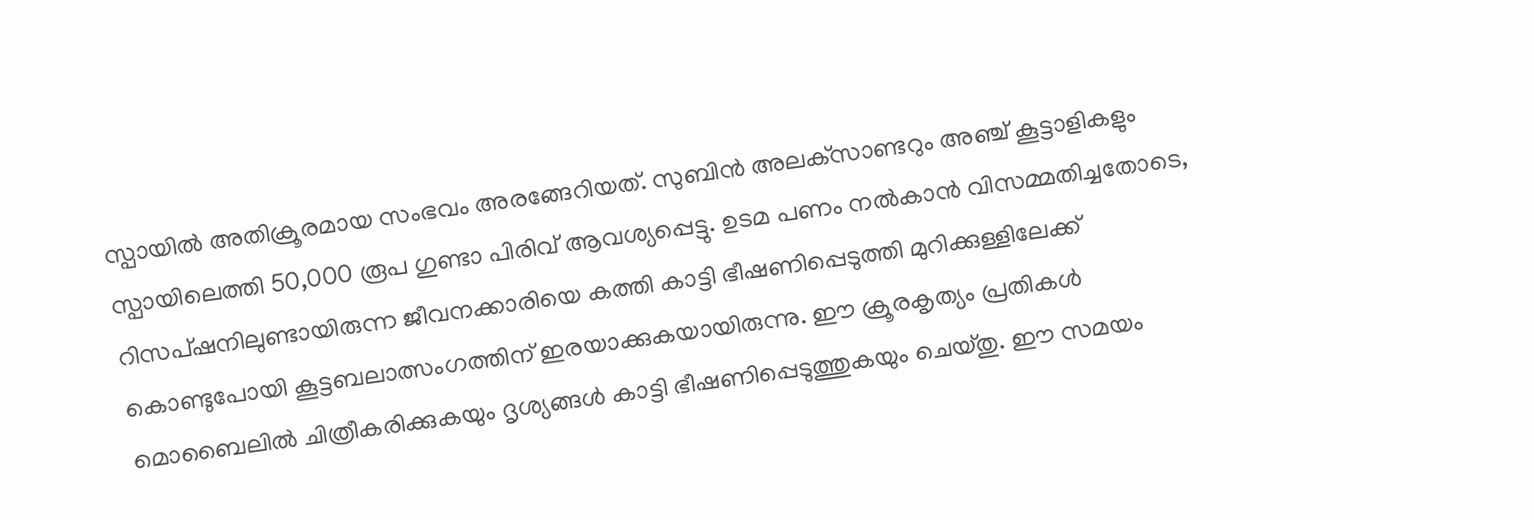സ്പായില്‍ അതിക്രൂരമായ സംഭവം അരങ്ങേറിയത്. സുബിന്‍ അലക്‌സാണ്ടറും അഞ്ച് കൂട്ടാളികളും സ്പായിലെത്തി 50,000 രൂപ ഗുണ്ടാ പിരിവ് ആവശ്യപ്പെട്ടു. ഉടമ പണം നല്‍കാന്‍ വിസമ്മതിച്ചതോടെ, റിസപ്ഷനിലുണ്ടായിരുന്ന ജീവനക്കാരിയെ കത്തി കാട്ടി ഭീഷണിപ്പെടുത്തി മുറിക്കുള്ളിലേക്ക് കൊണ്ടുപോയി കൂട്ടബലാത്സംഗത്തിന് ഇരയാക്കുകയായിരുന്നു. ഈ ക്രൂരകൃത്യം പ്രതികള്‍ മൊബൈലില്‍ ചിത്രീകരിക്കുകയും ദൃശ്യങ്ങള്‍ കാട്ടി ഭീഷണിപ്പെടുത്തുകയും ചെയ്തു. ഈ സമയം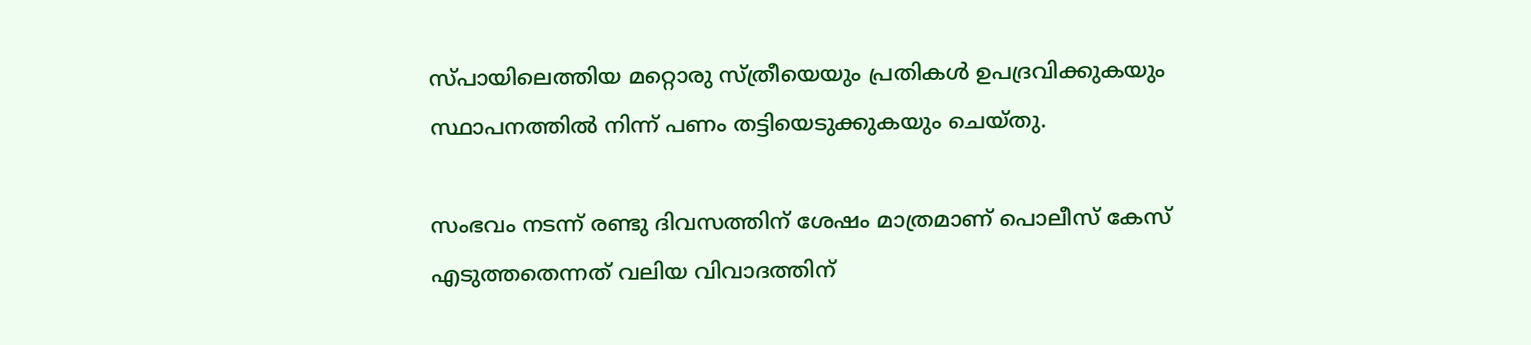സ്പായിലെത്തിയ മറ്റൊരു സ്ത്രീയെയും പ്രതികള്‍ ഉപദ്രവിക്കുകയും സ്ഥാപനത്തില്‍ നിന്ന് പണം തട്ടിയെടുക്കുകയും ചെയ്തു.

സംഭവം നടന്ന് രണ്ടു ദിവസത്തിന് ശേഷം മാത്രമാണ് പൊലീസ് കേസ് എടുത്തതെന്നത് വലിയ വിവാദത്തിന്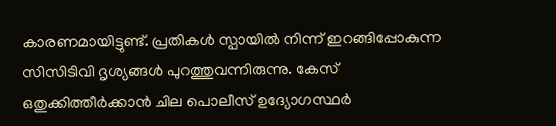കാരണമായിട്ടുണ്ട്. പ്രതികള്‍ സ്പായില്‍ നിന്ന് ഇറങ്ങിപ്പോകുന്ന സിസിടിവി ദൃശ്യങ്ങള്‍ പുറത്തുവന്നിരുന്നു. കേസ് ഒതുക്കിത്തീര്‍ക്കാന്‍ ചില പൊലീസ് ഉദ്യോഗസ്ഥര്‍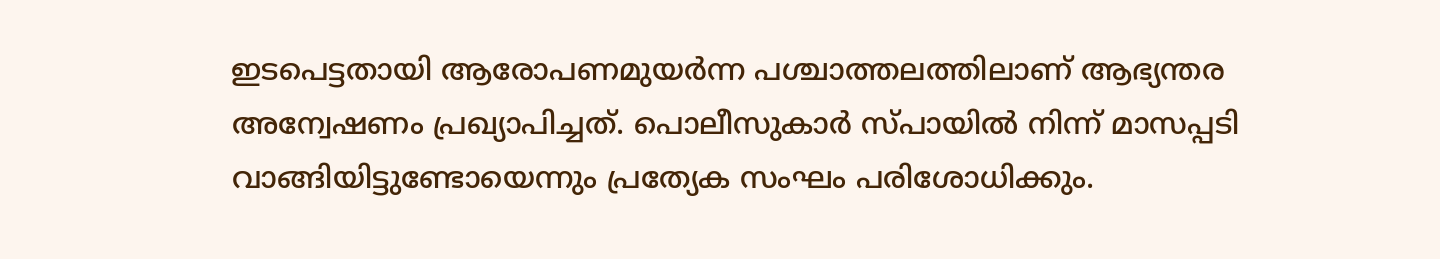ഇടപെട്ടതായി ആരോപണമുയര്‍ന്ന പശ്ചാത്തലത്തിലാണ് ആഭ്യന്തര അന്വേഷണം പ്രഖ്യാപിച്ചത്. പൊലീസുകാര്‍ സ്പായില്‍ നിന്ന് മാസപ്പടി വാങ്ങിയിട്ടുണ്ടോയെന്നും പ്രത്യേക സംഘം പരിശോധിക്കും.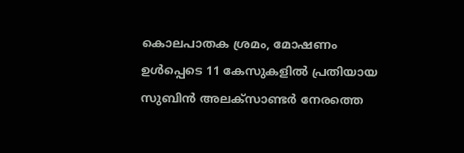കൊലപാതക ശ്രമം, മോഷണം ഉള്‍പ്പെടെ 11 കേസുകളില്‍ പ്രതിയായ സുബിന്‍ അലക്‌സാണ്ടര്‍ നേരത്തെ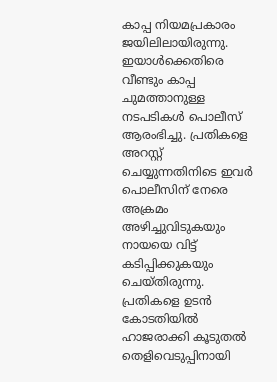കാപ്പ നിയമപ്രകാരം ജയിലിലായിരുന്നു. ഇയാള്‍ക്കെതിരെ വീണ്ടും കാപ്പ ചുമത്താനുള്ള നടപടികള്‍ പൊലീസ് ആരംഭിച്ചു. പ്രതികളെ അറസ്റ്റ് ചെയ്യുന്നതിനിടെ ഇവര്‍ പൊലീസിന് നേരെ അക്രമം അഴിച്ചുവിടുകയും നായയെ വിട്ട് കടിപ്പിക്കുകയും ചെയ്തിരുന്നു. പ്രതികളെ ഉടന്‍ കോടതിയില്‍ ഹാജരാക്കി കൂടുതല്‍ തെളിവെടുപ്പിനായി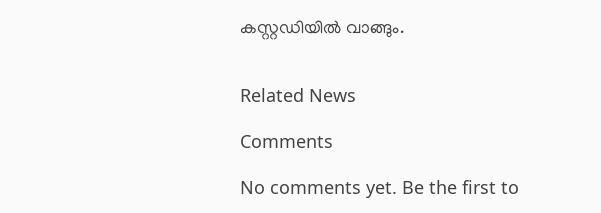കസ്റ്റഡിയില്‍ വാങ്ങും.


Related News

Comments

No comments yet. Be the first to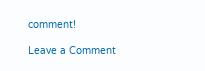comment!

Leave a Comment